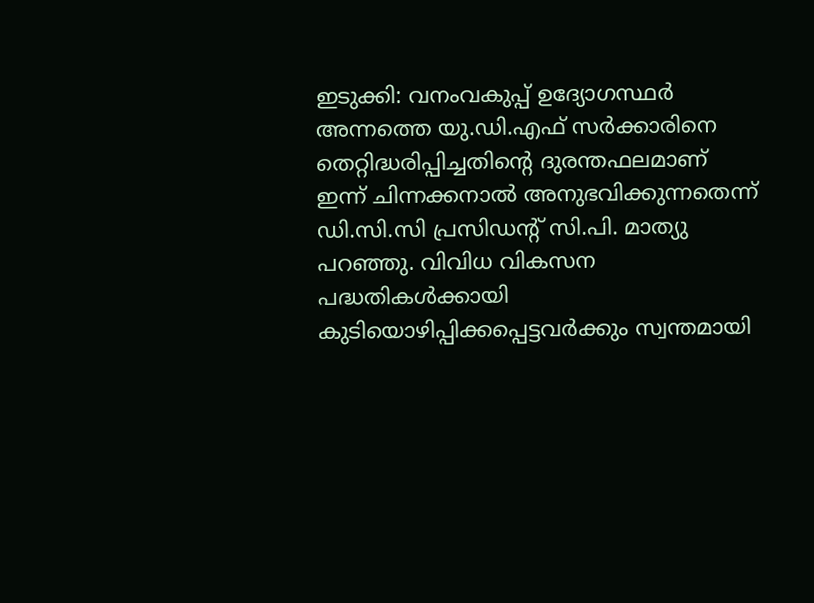ഇടുക്കി: വനംവകുപ്പ് ഉദ്യോഗസ്ഥർ അന്നത്തെ യു.ഡി.എഫ് സർക്കാരിനെ തെറ്റിദ്ധരിപ്പിച്ചതിന്റെ ദുരന്തഫലമാണ് ഇന്ന് ചിന്നക്കനാൽ അനുഭവിക്കുന്നതെന്ന് ഡി.സി.സി പ്രസിഡന്റ് സി.പി. മാത്യു പറഞ്ഞു. വിവിധ വികസന പദ്ധതികൾക്കായി കുടിയൊഴിപ്പിക്കപ്പെട്ടവർക്കും സ്വന്തമായി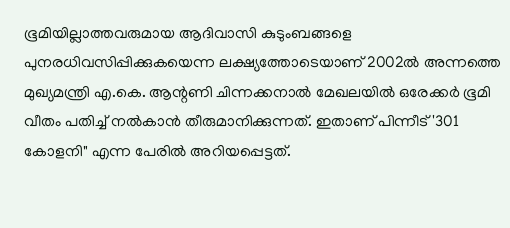ഭൂമിയില്ലാത്തവരുമായ ആദിവാസി കുടുംബങ്ങളെ പുനരധിവസിപ്പിക്കുകയെന്ന ലക്ഷ്യത്തോടെയാണ് 2002ൽ അന്നത്തെ മുഖ്യമന്ത്രി എ.കെ. ആന്റണി ചിന്നക്കനാൽ മേഖലയിൽ ഒരേക്കർ ഭൂമി വീതം പതിച്ച് നൽകാൻ തീരുമാനിക്കുന്നത്. ഇതാണ് പിന്നീട് '301 കോളനി" എന്ന പേരിൽ അറിയപ്പെട്ടത്.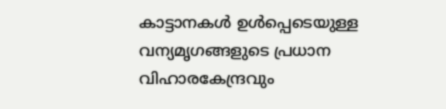കാട്ടാനകൾ ഉൾപ്പെടെയുള്ള വന്യമൃഗങ്ങളുടെ പ്രധാന വിഹാരകേന്ദ്രവും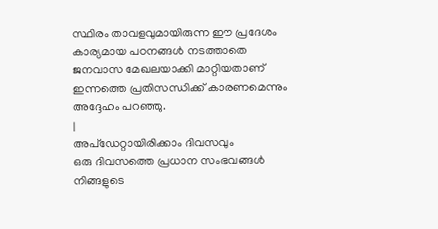സ്ഥിരം താവളവുമായിരുന്ന ഈ പ്രദേശം കാര്യമായ പഠനങ്ങൾ നടത്താതെ ജനവാസ മേഖലയാക്കി മാറ്റിയതാണ് ഇന്നത്തെ പ്രതിസന്ധിക്ക് കാരണമെന്നും അദ്ദേഹം പറഞ്ഞു.
|
അപ്ഡേറ്റായിരിക്കാം ദിവസവും
ഒരു ദിവസത്തെ പ്രധാന സംഭവങ്ങൾ നിങ്ങളുടെ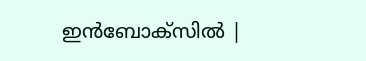ഇൻബോക്സിൽ |